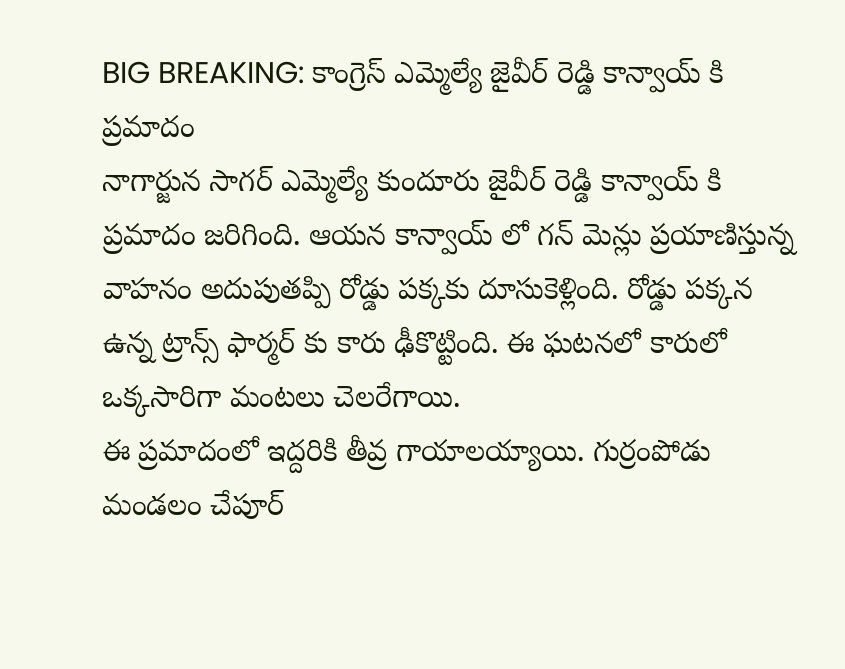BIG BREAKING: కాంగ్రెస్ ఎమ్మెల్యే జైవీర్ రెడ్డి కాన్వాయ్ కి ప్రమాదం
నాగార్జున సాగర్ ఎమ్మెల్యే కుందూరు జైవీర్ రెడ్డి కాన్వాయ్ కి ప్రమాదం జరిగింది. ఆయన కాన్వాయ్ లో గన్ మెన్లు ప్రయాణిస్తున్న వాహనం అదుపుతప్పి రోడ్డు పక్కకు దూసుకెళ్లింది. రోడ్డు పక్కన ఉన్న ట్రాన్స్ ఫార్మర్ కు కారు ఢీకొట్టింది. ఈ ఘటనలో కారులో ఒక్కసారిగా మంటలు చెలరేగాయి.
ఈ ప్రమాదంలో ఇద్దరికి తీవ్ర గాయాలయ్యాయి. గుర్రంపోడు మండలం చేపూర్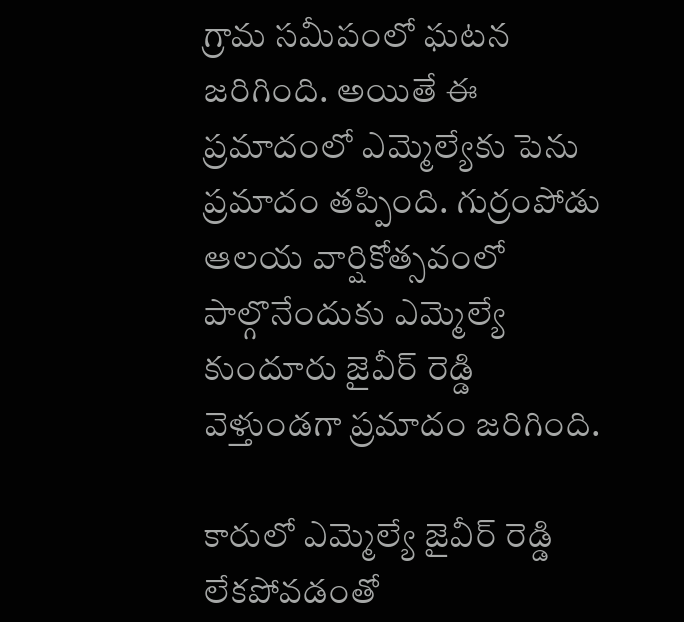గ్రామ సమీపంలో ఘటన జరిగింది. అయితే ఈ ప్రమాదంలో ఎమ్మెల్యేకు పెను ప్రమాదం తప్పింది. గుర్రంపోడు ఆలయ వార్షికోత్సవంలో పాల్గొనేందుకు ఎమ్మెల్యే కుందూరు జైవీర్ రెడ్డి వెళ్తుండగా ప్రమాదం జరిగింది.

కారులో ఎమ్మెల్యే జైవీర్ రెడ్డి లేకపోవడంతో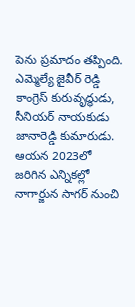పెను ప్రమాదం తప్పింది. ఎమ్మెల్యే జైవీర్ రెడ్డి కాంగ్రెస్ కురువృద్ధుడు, సీనియర్ నాయకుడు జానారెడ్డి కుమారుడు. ఆయన 2023లో జరిగిన ఎన్నికల్లో నాగార్జున సాగర్ నుంచి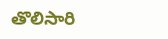తొలిసారి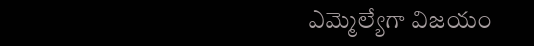ఎమ్మెల్యేగా విజయం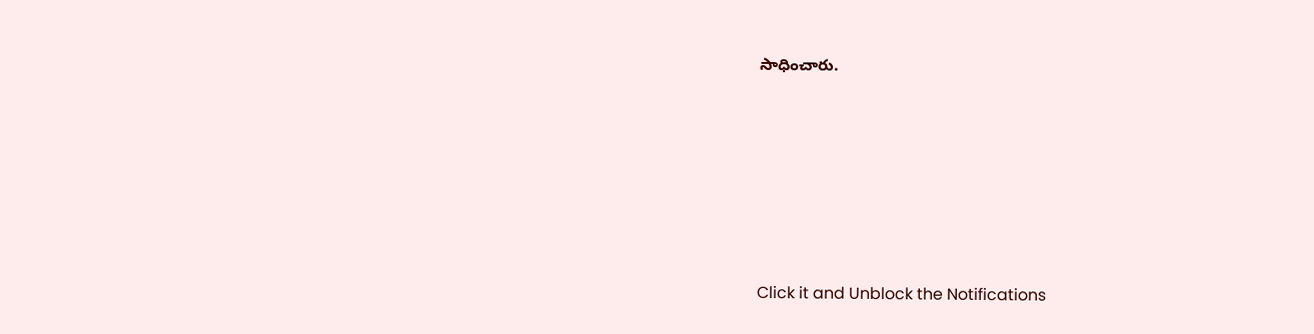సాధించారు.












Click it and Unblock the Notifications